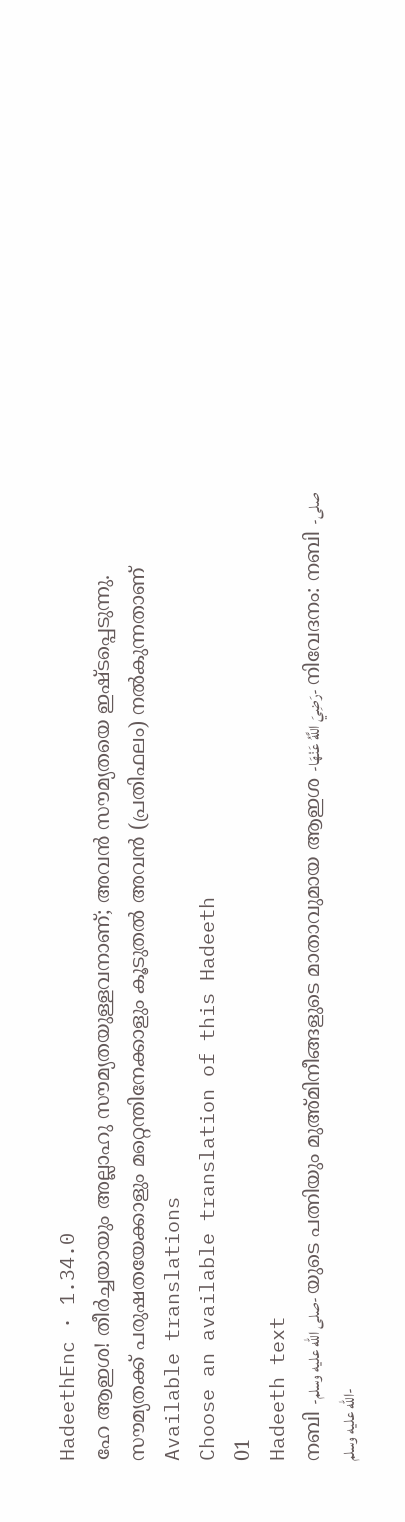HadeethEnc · 1.34.0
ഹേ ആഇശ! തീർച്ചയായും അല്ലാഹു സൗമ്യതയുള്ളവനാണ്; അവൻ സൗമ്യതയെ ഇഷ്ടപ്പെടുന്നു. സൗമ്യതക്ക് പരുഷതയേക്കാളും മറ്റെന്തിനേക്കാളും കൂടുതൽ അവൻ (പ്രതിഫലം) നൽകുന്നതാണ്
Available translations
Choose an available translation of this Hadeeth
01
Hadeeth text
നബി -صلى الله عليه وسلم- യുടെ പത്നിയും മുഅ്മിനീങ്ങളുടെ മാതാവുമായ ആഇശ -رَضِيَ اللَّهُ عَنْهَا- നിവേദനം: നബി -صلى الله عليه وسلم-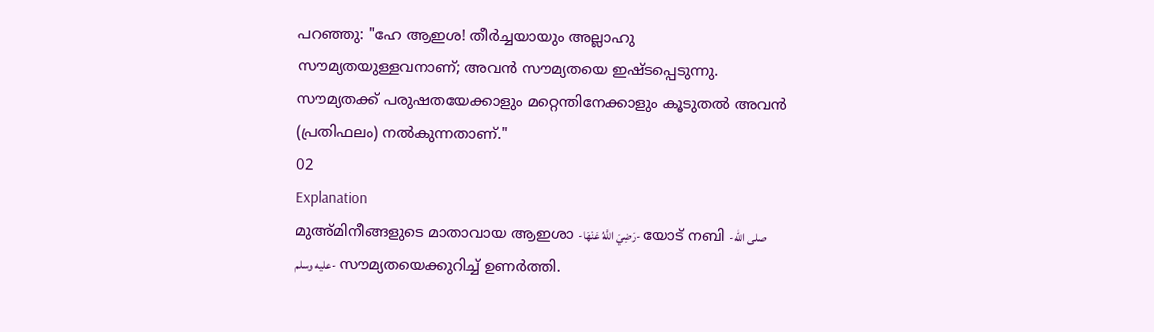പറഞ്ഞു: "ഹേ ആഇശ! തീർച്ചയായും അല്ലാഹു സൗമ്യതയുള്ളവനാണ്; അവൻ സൗമ്യതയെ ഇഷ്ടപ്പെടുന്നു. സൗമ്യതക്ക് പരുഷതയേക്കാളും മറ്റെന്തിനേക്കാളും കൂടുതൽ അവൻ (പ്രതിഫലം) നൽകുന്നതാണ്."
02
Explanation
മുഅ്മിനീങ്ങളുടെ മാതാവായ ആഇശാ -رَضِيَ اللَّهُ عَنْهَا- യോട് നബി -صلى الله عليه وسلم- സൗമ്യതയെക്കുറിച്ച് ഉണർത്തി.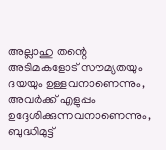അല്ലാഹു തന്റെ അടിമകളോട് സൗമ്യതയും ദയയും ഉള്ളവനാണെന്നും, അവർക്ക് എളുപ്പം ഉദ്ദേശിക്കുന്നവനാണെന്നും, ബുദ്ധിമുട്ട്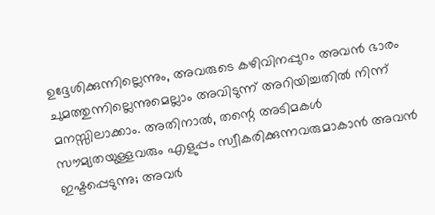ഉദ്ദേശിക്കുന്നില്ലെന്നും, അവരുടെ കഴിവിനപ്പുറം അവൻ ഭാരം ചുമത്തുന്നില്ലെന്നുമെല്ലാം അവിടുന്ന് അറിയിച്ചതിൽ നിന്ന് മനസ്സിലാക്കാം. അതിനാൽ, തന്റെ അടിമകൾ സൗമ്യതയുള്ളവരും എളുപ്പം സ്വീകരിക്കുന്നവരുമാകാൻ അവൻ ഇഷ്ടപ്പെടുന്നു; അവർ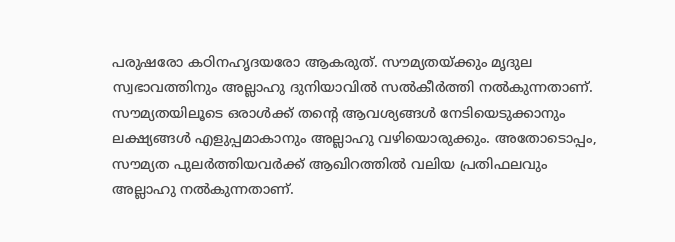പരുഷരോ കഠിനഹൃദയരോ ആകരുത്. സൗമ്യതയ്ക്കും മൃദുല സ്വഭാവത്തിനും അല്ലാഹു ദുനിയാവിൽ സൽകീർത്തി നൽകുന്നതാണ്. സൗമ്യതയിലൂടെ ഒരാൾക്ക് തൻ്റെ ആവശ്യങ്ങൾ നേടിയെടുക്കാനും ലക്ഷ്യങ്ങൾ എളുപ്പമാകാനും അല്ലാഹു വഴിയൊരുക്കും. അതോടൊപ്പം, സൗമ്യത പുലർത്തിയവർക്ക് ആഖിറത്തിൽ വലിയ പ്രതിഫലവും അല്ലാഹു നൽകുന്നതാണ്.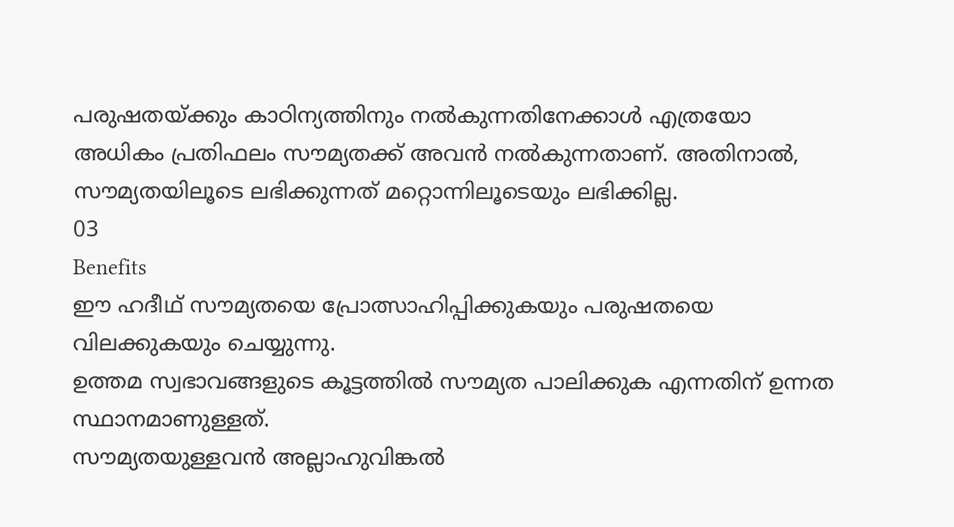പരുഷതയ്ക്കും കാഠിന്യത്തിനും നൽകുന്നതിനേക്കാൾ എത്രയോ അധികം പ്രതിഫലം സൗമ്യതക്ക് അവൻ നൽകുന്നതാണ്. അതിനാൽ, സൗമ്യതയിലൂടെ ലഭിക്കുന്നത് മറ്റൊന്നിലൂടെയും ലഭിക്കില്ല.
03
Benefits
ഈ ഹദീഥ് സൗമ്യതയെ പ്രോത്സാഹിപ്പിക്കുകയും പരുഷതയെ വിലക്കുകയും ചെയ്യുന്നു.
ഉത്തമ സ്വഭാവങ്ങളുടെ കൂട്ടത്തിൽ സൗമ്യത പാലിക്കുക എന്നതിന് ഉന്നത സ്ഥാനമാണുള്ളത്.
സൗമ്യതയുള്ളവൻ അല്ലാഹുവിങ്കൽ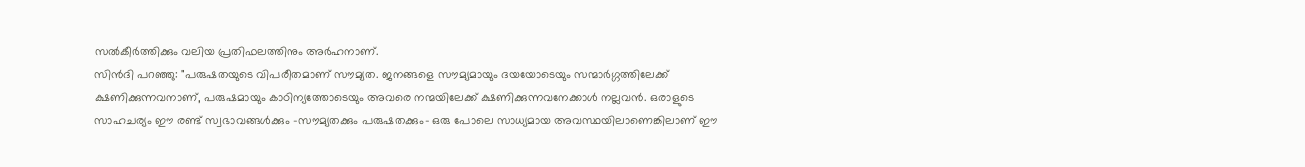സൽകീർത്തിക്കും വലിയ പ്രതിഫലത്തിനും അർഹനാണ്.
സിൻദി പറഞ്ഞു: "പരുഷതയുടെ വിപരീതമാണ് സൗമ്യത. ജനങ്ങളെ സൗമ്യമായും ദയയോടെയും സന്മാർഗ്ഗത്തിലേക്ക് ക്ഷണിക്കുന്നവനാണ്, പരുഷമായും കാഠിന്യത്തോടെയും അവരെ നന്മയിലേക്ക് ക്ഷണിക്കുന്നവനേക്കാൾ നല്ലവൻ. ഒരാളുടെ സാഹചര്യം ഈ രണ്ട് സ്വഭാവങ്ങൾക്കും -സൗമ്യതക്കും പരുഷതക്കും- ഒരു പോലെ സാധ്യമായ അവസ്ഥയിലാണെങ്കിലാണ് ഈ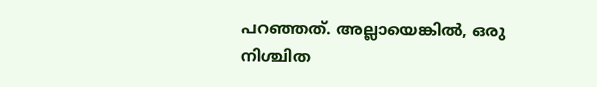പറഞ്ഞത്. അല്ലായെങ്കിൽ, ഒരു നിശ്ചിത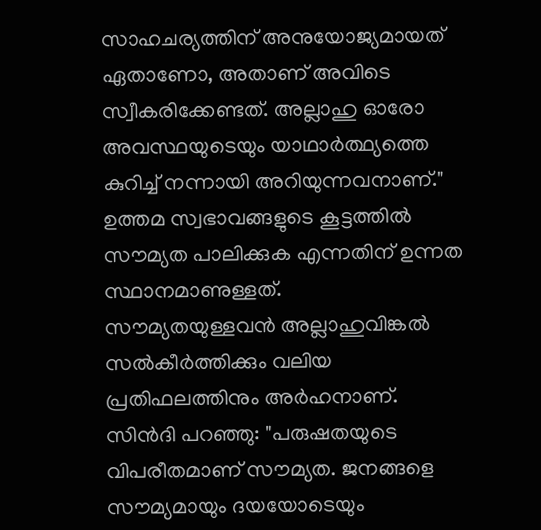സാഹചര്യത്തിന് അനുയോജ്യമായത് ഏതാണോ, അതാണ് അവിടെ സ്വീകരിക്കേണ്ടത്. അല്ലാഹു ഓരോ അവസ്ഥയുടെയും യാഥാർത്ഥ്യത്തെ കുറിച്ച് നന്നായി അറിയുന്നവനാണ്."
ഉത്തമ സ്വഭാവങ്ങളുടെ കൂട്ടത്തിൽ സൗമ്യത പാലിക്കുക എന്നതിന് ഉന്നത സ്ഥാനമാണുള്ളത്.
സൗമ്യതയുള്ളവൻ അല്ലാഹുവിങ്കൽ സൽകീർത്തിക്കും വലിയ പ്രതിഫലത്തിനും അർഹനാണ്.
സിൻദി പറഞ്ഞു: "പരുഷതയുടെ വിപരീതമാണ് സൗമ്യത. ജനങ്ങളെ സൗമ്യമായും ദയയോടെയും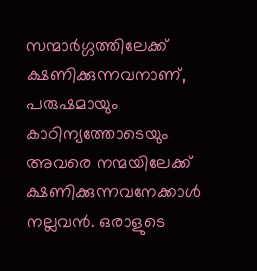സന്മാർഗ്ഗത്തിലേക്ക് ക്ഷണിക്കുന്നവനാണ്, പരുഷമായും കാഠിന്യത്തോടെയും അവരെ നന്മയിലേക്ക് ക്ഷണിക്കുന്നവനേക്കാൾ നല്ലവൻ. ഒരാളുടെ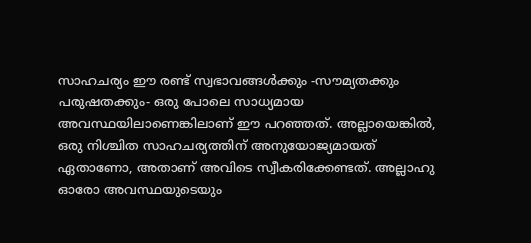സാഹചര്യം ഈ രണ്ട് സ്വഭാവങ്ങൾക്കും -സൗമ്യതക്കും പരുഷതക്കും- ഒരു പോലെ സാധ്യമായ അവസ്ഥയിലാണെങ്കിലാണ് ഈ പറഞ്ഞത്. അല്ലായെങ്കിൽ, ഒരു നിശ്ചിത സാഹചര്യത്തിന് അനുയോജ്യമായത് ഏതാണോ, അതാണ് അവിടെ സ്വീകരിക്കേണ്ടത്. അല്ലാഹു ഓരോ അവസ്ഥയുടെയും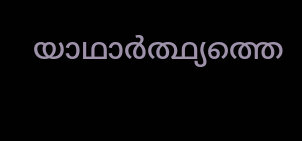യാഥാർത്ഥ്യത്തെ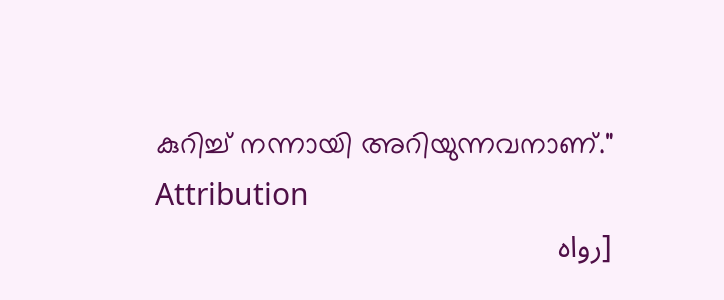കുറിച്ച് നന്നായി അറിയുന്നവനാണ്."
Attribution
[رواه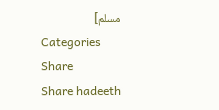مسلم]
Categories
Share
Share hadeeth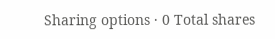Sharing options · 0 Total shares